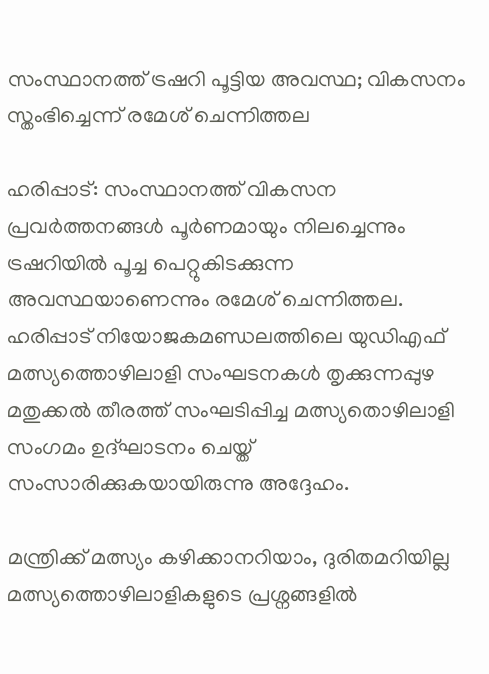സംസ്ഥാനത്ത് ട്രഷറി പൂട്ടിയ അവസ്ഥ; വികസനം സ്തംഭിച്ചെന്ന് രമേശ് ചെന്നിത്തല

ഹരിപ്പാട്: സംസ്ഥാനത്ത് വികസന പ്രവർത്തനങ്ങൾ പൂർണമായും നിലച്ചെന്നും ട്രഷറിയിൽ പൂച്ച പെറ്റുകിടക്കുന്ന അവസ്ഥയാണെന്നും രമേശ് ചെന്നിത്തല. ഹരിപ്പാട് നിയോജകമണ്ഡലത്തിലെ യുഡിഎഫ് മത്സ്യത്തൊഴിലാളി സംഘടനകൾ തൃക്കുന്നപ്പുഴ മതുക്കൽ തീരത്ത് സംഘടിപ്പിച്ച മത്സ്യതൊഴിലാളി സംഗമം ഉദ്ഘാടനം ചെയ്ത് സംസാരിക്കുകയായിരുന്നു അദ്ദേഹം.

മന്ത്രിക്ക് മത്സ്യം കഴിക്കാനറിയാം, ദുരിതമറിയില്ല
മത്സ്യത്തൊഴിലാളികളുടെ പ്രശ്നങ്ങളിൽ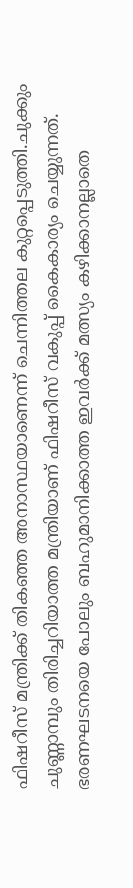ഫിഷറീസ് മന്ത്രിക്ക് തികഞ്ഞ അനാസ്ഥയാണെന്ന് ചെന്നിത്തല കുറ്റപ്പെടുത്തി.ചുക്കും ചുണ്ണാമ്പും തിരിച്ചറിയാത്ത മന്ത്രിയാണ് ഫിഷറീസ് വകുപ്പ് കൈകാര്യം ചെയ്യുന്നത്. ഭരണഘടനയെ പോലും ബഹുമാനിക്കാത്ത ഇവർക്ക് മത്സ്യം കഴിക്കാനല്ലാതെ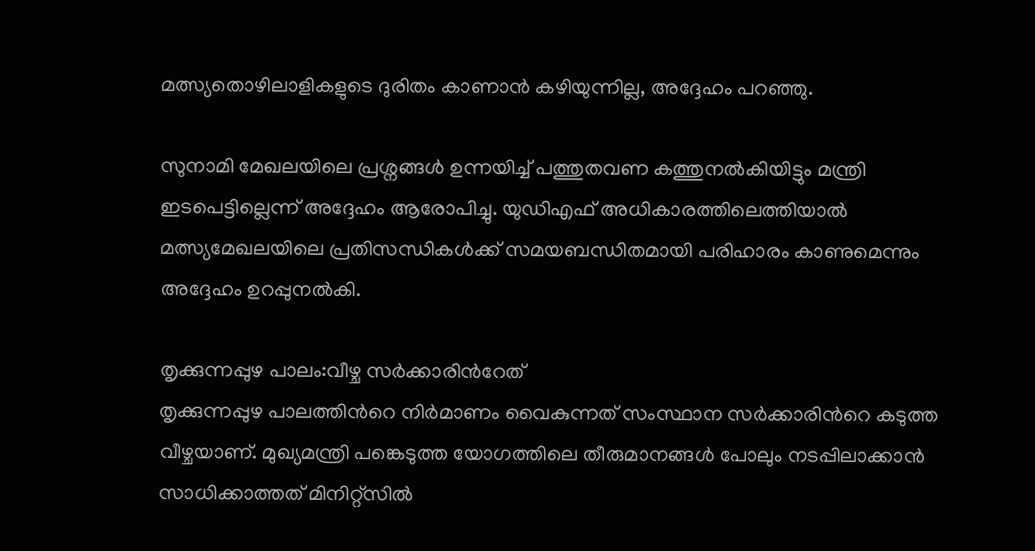മത്സ്യതൊഴിലാളികളുടെ ദുരിതം കാണാൻ കഴിയുന്നില്ല, അദ്ദേഹം പറഞ്ഞു.

സുനാമി മേഖലയിലെ പ്രശ്നങ്ങൾ ഉന്നയിച്ച് പത്തുതവണ കത്തുനൽകിയിട്ടും മന്ത്രി ഇടപെട്ടില്ലെന്ന് അദ്ദേഹം ആരോപിച്ചു. യുഡിഎഫ് അധികാരത്തിലെത്തിയാൽ മത്സ്യമേഖലയിലെ പ്രതിസന്ധികൾക്ക് സമയബന്ധിതമായി പരിഹാരം കാണുമെന്നും അദ്ദേഹം ഉറപ്പുനൽകി.

തൃക്കുന്നപ്പുഴ പാലം:വീഴ്ച സർക്കാരിന്‍റേത്
തൃക്കുന്നപ്പുഴ പാലത്തിന്‍റെ നിർമാണം വൈകുന്നത് സംസ്ഥാന സർക്കാരിന്‍റെ കടുത്ത വീഴ്ചയാണ്. മുഖ്യമന്ത്രി പങ്കെടുത്ത യോഗത്തിലെ തീരുമാനങ്ങൾ പോലും നടപ്പിലാക്കാൻ സാധിക്കാത്തത് മിനിറ്റ്‌സിൽ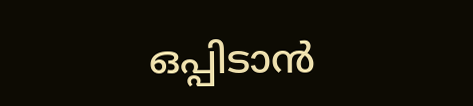ഒപ്പിടാൻ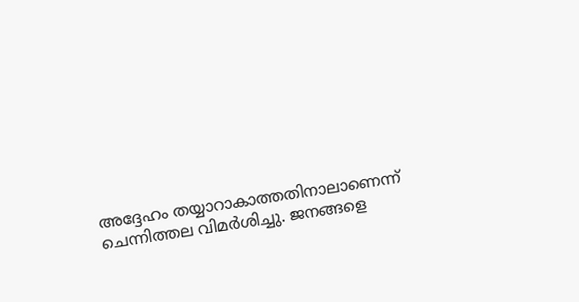അദ്ദേഹം തയ്യാറാകാത്തതിനാലാണെന്ന് ചെന്നിത്തല വിമർശിച്ചു. ജനങ്ങളെ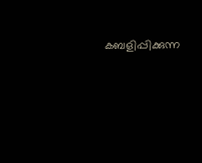കബളിപ്പിക്കുന്ന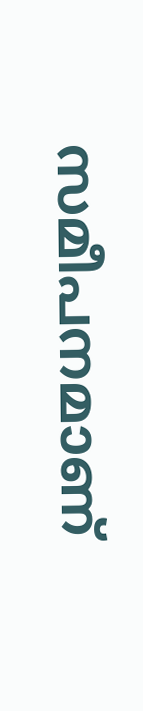സമീപനമാണ്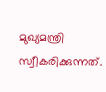മുഖ്യമന്ത്രി സ്വീകരിക്കുന്നത്.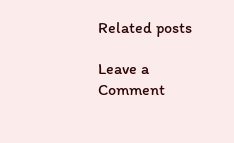Related posts

Leave a Comment